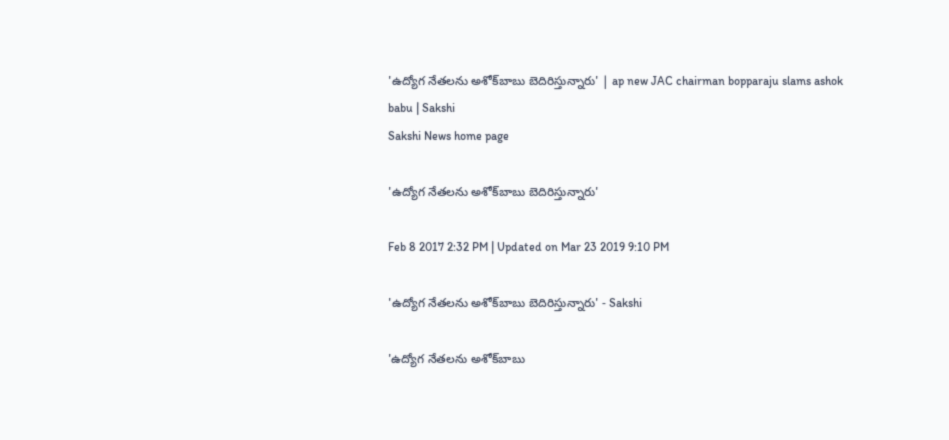'ఉద్యోగ నేతలను అశోక్‌బాబు బెదిరిస్తున్నారు' | ap new JAC chairman bopparaju slams ashok babu | Sakshi
Sakshi News home page

'ఉద్యోగ నేతలను అశోక్‌బాబు బెదిరిస్తున్నారు'

Feb 8 2017 2:32 PM | Updated on Mar 23 2019 9:10 PM

'ఉద్యోగ నేతలను అశోక్‌బాబు బెదిరిస్తున్నారు' - Sakshi

'ఉద్యోగ నేతలను అశోక్‌బాబు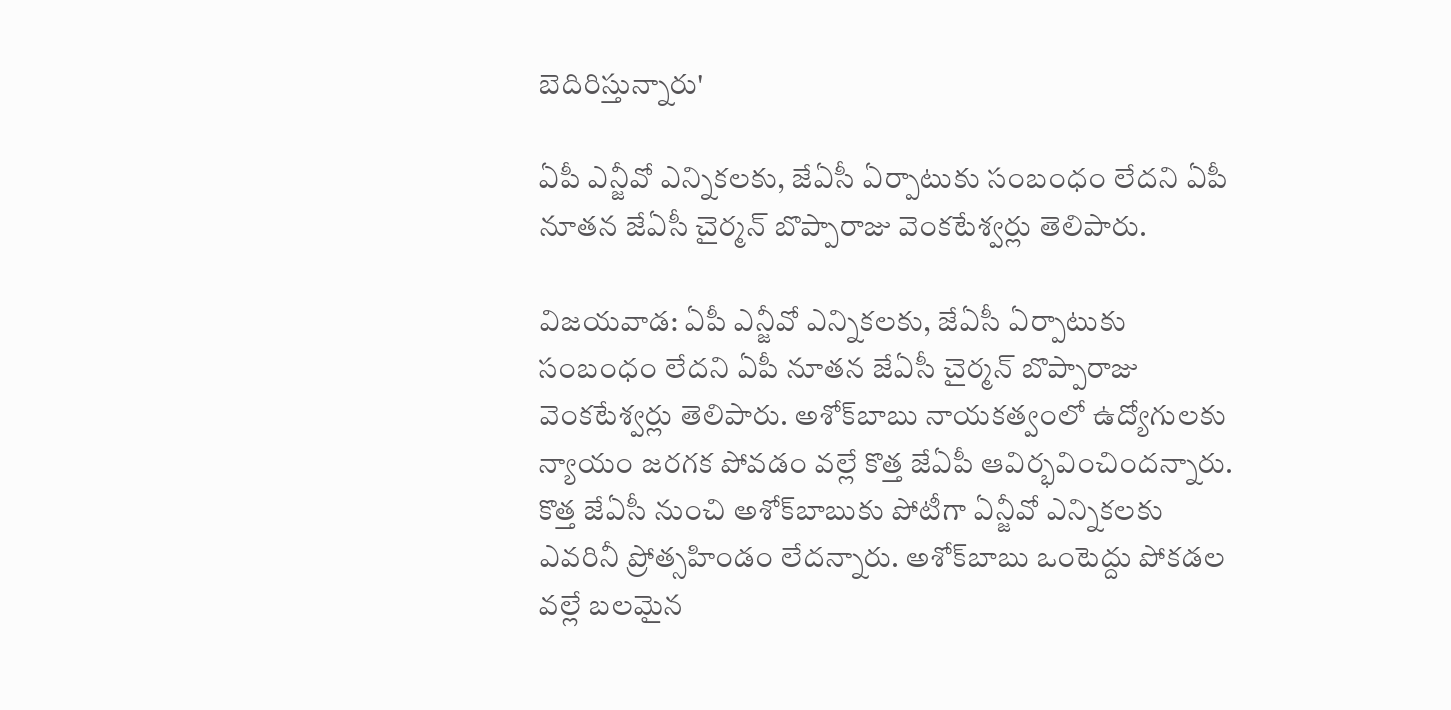బెదిరిస్తున్నారు'

ఏపీ ఎన్జీవో ఎన్నికలకు, జేఏసీ ఏర్పాటుకు సంబంధం లేదని ఏపీ నూతన జేఏసీ చైర్మన్‌ బొప్పారాజు వెంకటేశ్వర్లు తెలిపారు.

విజయవాడ: ఏపీ ఎన్జీవో ఎన్నికలకు, జేఏసీ ఏర్పాటుకు సంబంధం లేదని ఏపీ నూతన జేఏసీ చైర్మన్‌ బొప్పారాజు వెంకటేశ్వర్లు తెలిపారు. అశోక్‌బాబు నాయకత్వంలో ఉద్యోగులకు న్యాయం జరగక పోవడం వల్లే కొత్త జేఏపీ ఆవిర్భవించిందన్నారు. కొత్త జేఏసీ నుంచి అశోక్‌బాబుకు పోటీగా ఏన్జీవో ఎన్నికలకు ఎవరినీ ప్రోత్సహిండం లేదన్నారు. అశోక్‌బాబు ఒంటెద్దు పోకడల వల్లే బలమైన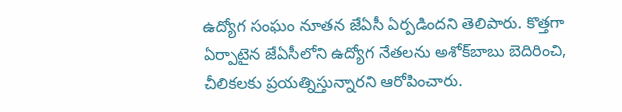ఉద్యోగ సంఘం నూతన జేఏసీ ఏర్పడిందని తెలిపారు. కొత్తగా ఏర్పాటైన జేఏసీలోని ఉద్యోగ నేతలను అశోక్‌బాబు బెదిరించి, చీలికలకు ప్రయత్నిస్తున్నారని ఆరోపించారు.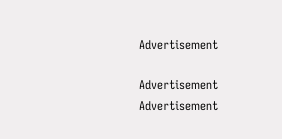Advertisement

Advertisement
Advertisement